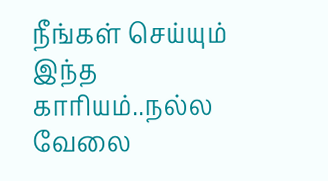நீங்கள் செய்யும் இந்த காரியம்..நல்ல வேலை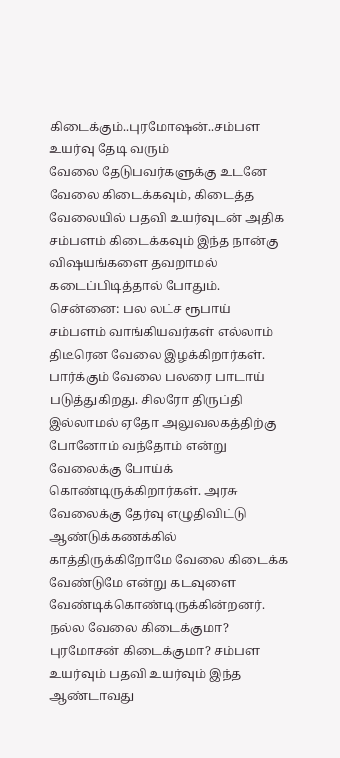கிடைக்கும்..புரமோஷன்..சம்பள உயர்வு தேடி வரும்
வேலை தேடுபவர்களுக்கு உடனே வேலை கிடைக்கவும், கிடைத்த வேலையில் பதவி உயர்வுடன் அதிக சம்பளம் கிடைக்கவும் இந்த நான்கு விஷயங்களை தவறாமல் கடைப்பிடித்தால் போதும்.
சென்னை: பல லட்ச ரூபாய் சம்பளம் வாங்கியவர்கள் எல்லாம் திடீரென வேலை இழக்கிறார்கள். பார்க்கும் வேலை பலரை பாடாய் படுத்துகிறது. சிலரோ திருப்தி இல்லாமல் ஏதோ அலுவலகத்திற்கு போனோம் வந்தோம் என்று வேலைக்கு போய்க் கொண்டிருக்கிறார்கள். அரசு வேலைக்கு தேர்வு எழுதிவிட்டு ஆண்டுக்கணக்கில் காத்திருக்கிறோமே வேலை கிடைக்க வேண்டுமே என்று கடவுளை வேண்டிக்கொண்டிருக்கின்றனர். நல்ல வேலை கிடைக்குமா? புரமோசன் கிடைக்குமா? சம்பள உயர்வும் பதவி உயர்வும் இந்த ஆண்டாவது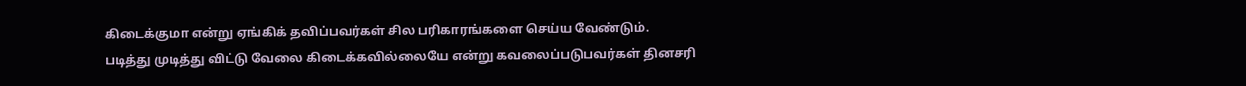கிடைக்குமா என்று ஏங்கிக் தவிப்பவர்கள் சில பரிகாரங்களை செய்ய வேண்டும்.
படித்து முடித்து விட்டு வேலை கிடைக்கவில்லையே என்று கவலைப்படுபவர்கள் தினசரி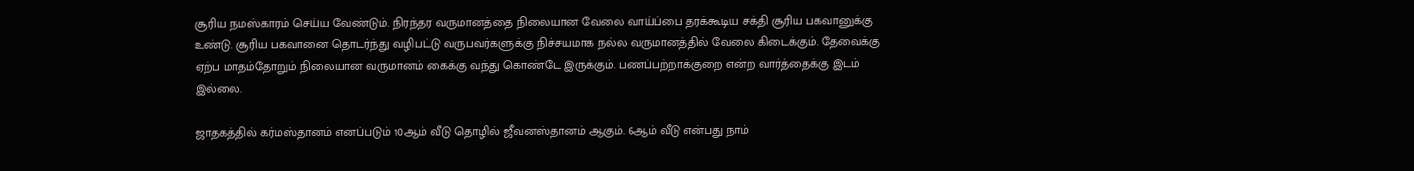சூரிய நமஸ்காரம் செய்ய வேண்டும். நிரந்தர வருமானத்தை நிலையான வேலை வாய்ப்பை தரக்கூடிய சக்தி சூரிய பகவானுக்கு உண்டு. சூரிய பகவானை தொடர்ந்து வழிபட்டு வருபவர்களுக்கு நிச்சயமாக நல்ல வருமானத்தில் வேலை கிடைக்கும். தேவைக்கு ஏற்ப மாதம்தோறும் நிலையான வருமானம் கைக்கு வந்து கொண்டே இருக்கும். பணப்பற்றாக்குறை என்ற வார்த்தைக்கு இடம் இல்லை.

ஜாதகத்தில் கர்மஸ்தானம் எனப்படும் 10ஆம் வீடு தொழில் ஜீவனஸ்தானம் ஆகும். 6ஆம் வீடு என்பது நாம்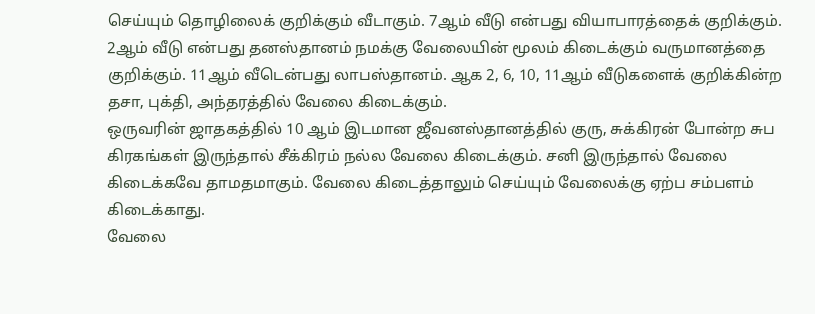செய்யும் தொழிலைக் குறிக்கும் வீடாகும். 7ஆம் வீடு என்பது வியாபாரத்தைக் குறிக்கும். 2ஆம் வீடு என்பது தனஸ்தானம் நமக்கு வேலையின் மூலம் கிடைக்கும் வருமானத்தை குறிக்கும். 11ஆம் வீடென்பது லாபஸ்தானம். ஆக 2, 6, 10, 11ஆம் வீடுகளைக் குறிக்கின்ற தசா, புக்தி, அந்தரத்தில் வேலை கிடைக்கும்.
ஒருவரின் ஜாதகத்தில் 10 ஆம் இடமான ஜீவனஸ்தானத்தில் குரு, சுக்கிரன் போன்ற சுப கிரகங்கள் இருந்தால் சீக்கிரம் நல்ல வேலை கிடைக்கும். சனி இருந்தால் வேலை கிடைக்கவே தாமதமாகும். வேலை கிடைத்தாலும் செய்யும் வேலைக்கு ஏற்ப சம்பளம் கிடைக்காது.
வேலை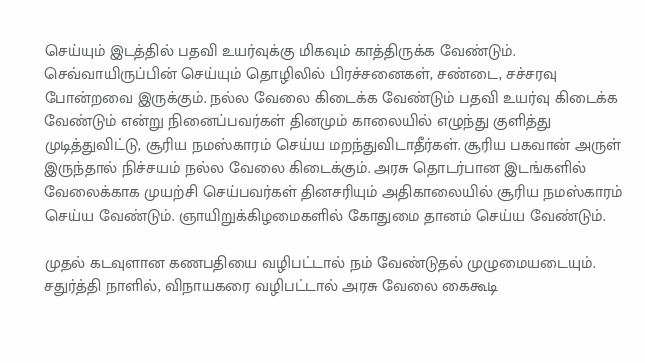செய்யும் இடத்தில் பதவி உயர்வுக்கு மிகவும் காத்திருக்க வேண்டும். செவ்வாயிருப்பின் செய்யும் தொழிலில் பிரச்சனைகள், சண்டை, சச்சரவு போன்றவை இருக்கும். நல்ல வேலை கிடைக்க வேண்டும் பதவி உயர்வு கிடைக்க வேண்டும் என்று நினைப்பவர்கள் தினமும் காலையில் எழுந்து குளித்து முடித்துவிட்டு, சூரிய நமஸ்காரம் செய்ய மறந்துவிடாதீர்கள். சூரிய பகவான் அருள் இருந்தால் நிச்சயம் நல்ல வேலை கிடைக்கும். அரசு தொடர்பான இடங்களில் வேலைக்காக முயற்சி செய்பவர்கள் தினசரியும் அதிகாலையில் சூரிய நமஸ்காரம் செய்ய வேண்டும். ஞாயிறுக்கிழமைகளில் கோதுமை தானம் செய்ய வேண்டும்.

முதல் கடவுளான கணபதியை வழிபட்டால் நம் வேண்டுதல் முழுமையடையும். சதுர்த்தி நாளில், விநாயகரை வழிபட்டால் அரசு வேலை கைகூடி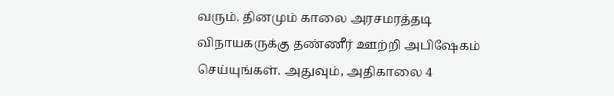வரும். தினமும் காலை அரசமரத்தடி விநாயகருக்கு தண்ணீர் ஊற்றி அபிஷேகம் செய்யுங்கள். அதுவும், அதிகாலை 4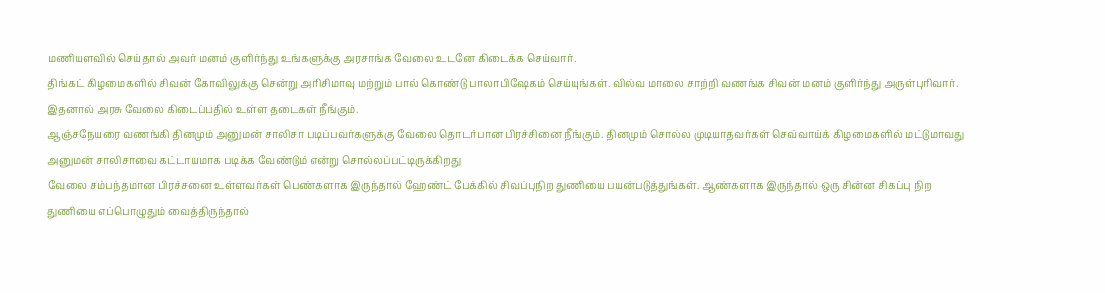மணியளவில் செய்தால் அவர் மனம் குளிர்ந்து உங்களுக்கு அரசாங்க வேலை உடனே கிடைக்க செய்வார்.
திங்கட் கிழமைகளில் சிவன் கோவிலுக்கு சென்று அரிசிமாவு மற்றும் பால் கொண்டு பாலாபிஷேகம் செய்யுங்கள். வில்வ மாலை சாற்றி வணங்க சிவன் மனம் குளிர்ந்து அருள்புரிவார். இதனால் அரசு வேலை கிடைப்பதில் உள்ள தடைகள் நீங்கும்.
ஆஞ்சநேயரை வணங்கி தினமும் அனுமன் சாலிசா படிப்பவர்களுக்கு வேலை தொடர்பான பிரச்சினை நீங்கும். தினமும் சொல்ல முடியாதவர்கள் செவ்வாய்க் கிழமைகளில் மட்டுமாவது அனுமன் சாலிசாவை கட்டாயமாக படிக்க வேண்டும் என்று சொல்லப்பட்டிருக்கிறது
வேலை சம்பந்தமான பிரச்சனை உள்ளவர்கள் பெண்களாக இருந்தால் ஹேண்ட் பேக்கில் சிவப்புநிற துணியை பயன்படுத்துங்கள். ஆண்களாக இருந்தால் ஒரு சின்ன சிகப்பு நிற துணியை எப்பொழுதும் வைத்திருந்தால்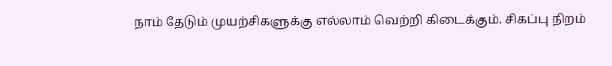நாம் தேடும் முயற்சிகளுக்கு எல்லாம் வெற்றி கிடைக்கும். சிகப்பு நிறம்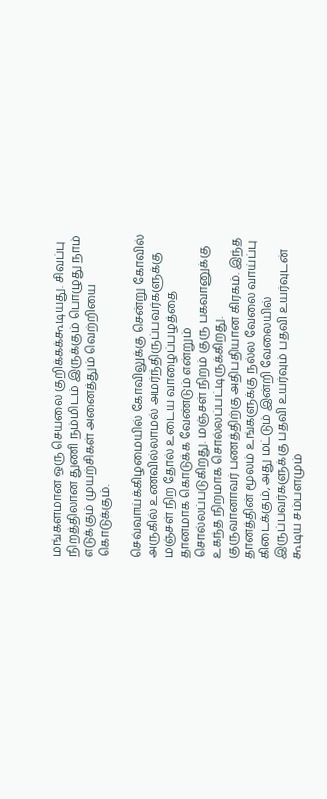மங்களமான ஒரு செயலை குறிக்கக்கூடியது. சிவப்பு நிறத்திலான துணி நம்மிடம் இருக்கும் பொழுது நாம் எடுக்கும் முயற்சிகள் அனைத்தும் வெற்றியை கொடுக்கும்.

செவ்வாய்க்கிழமையில் கோவிலுக்கு சென்று கோவில் அருகில் உணவில்லாமல் அமர்ந்திருப்பவர்களுக்கு மஞ்சள் நிற தோல் உடைய வாழைப்பழத்தை தானமாக கொடுக்க வேண்டும் என்றும் சொல்லப்படுகிறது. மஞ்சள் நிறம் குரு பகவானுக்கு உகந்த நிறமாக சொல்லப்பட்டிருக்கிறது. குருவானாவர் பணத்திற்கு அதிபதியான கிரகம். இந்த தானத்தின் மூலம் உங்களுக்கு நல்ல வேலை வாய்ப்பு கிடைக்கும், அது மட்டும் இன்றி வேலையில் இருப்பவர்களுக்கு பதவி உயர்வும் பதவி உயர்வுடன் கூடிய சம்பளமும்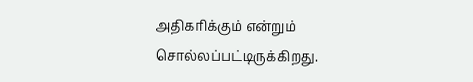அதிகரிக்கும் என்றும் சொல்லப்பட்டிருக்கிறது.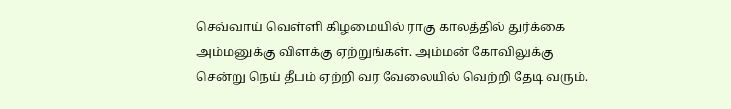செவ்வாய் வெள்ளி கிழமையில் ராகு காலத்தில் துர்க்கை அம்மனுக்கு விளக்கு ஏற்றுங்கள். அம்மன் கோவிலுக்கு சென்று நெய் தீபம் ஏற்றி வர வேலையில் வெற்றி தேடி வரும்.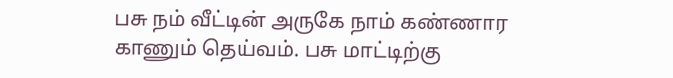பசு நம் வீட்டின் அருகே நாம் கண்ணார காணும் தெய்வம். பசு மாட்டிற்கு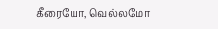கீரையோ, வெல்லமோ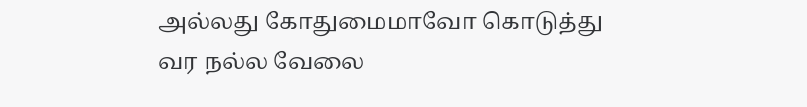அல்லது கோதுமைமாவோ கொடுத்து வர நல்ல வேலை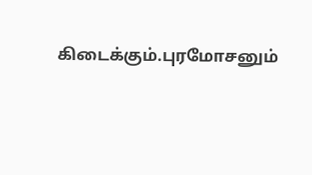கிடைக்கும்.புரமோசனும்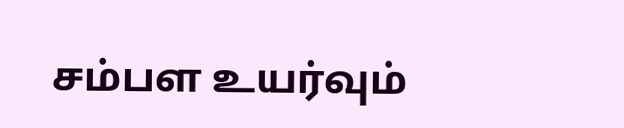சம்பள உயர்வும்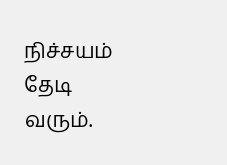நிச்சயம் தேடி வரும்.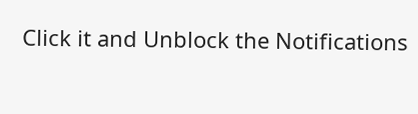Click it and Unblock the Notifications